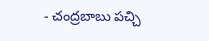- చంద్రబాబు పచ్చి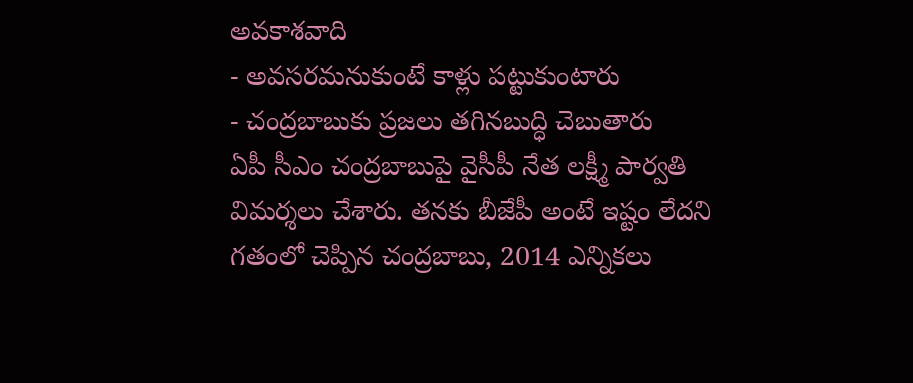అవకాశవాది
- అవసరమనుకుంటే కాళ్లు పట్టుకుంటారు
- చంద్రబాబుకు ప్రజలు తగినబుద్ధి చెబుతారు
ఏపీ సీఎం చంద్రబాబుపై వైసీపీ నేత లక్ష్మీ పార్వతి విమర్శలు చేశారు. తనకు బీజేపీ అంటే ఇష్టం లేదని గతంలో చెప్పిన చంద్రబాబు, 2014 ఎన్నికలు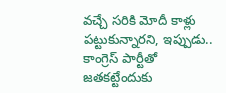వచ్చే సరికి మోదీ కాళ్లు పట్టుకున్నారని, ఇప్పుడు.. కాంగ్రెస్ పార్టీతో జతకట్టేందుకు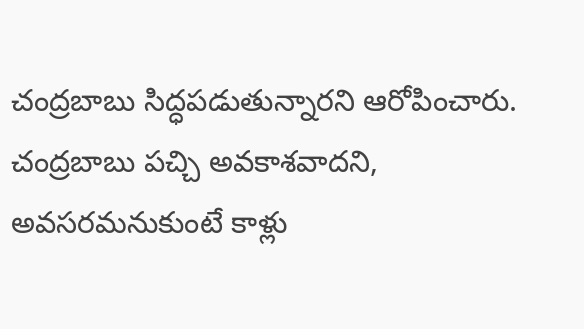చంద్రబాబు సిద్ధపడుతున్నారని ఆరోపించారు. చంద్రబాబు పచ్చి అవకాశవాదని, అవసరమనుకుంటే కాళ్లు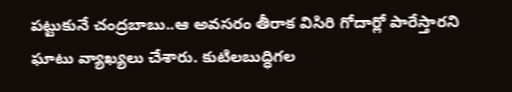పట్టుకునే చంద్రబాబు..ఆ అవసరం తీరాక విసిరి గోదార్లో పారేస్తారని ఘాటు వ్యాఖ్యలు చేశారు. కుటిలబుద్ధిగల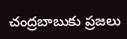చంద్రబాబుకు ప్రజలు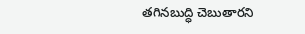తగినబుద్ధి చెబుతారని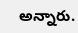అన్నారు.